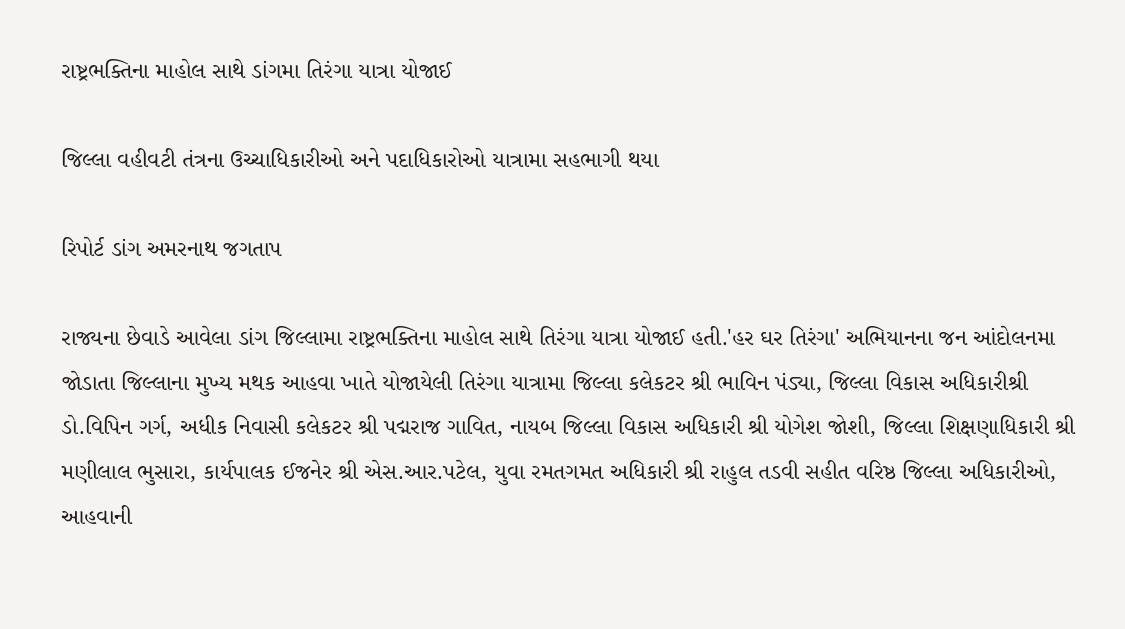રાષ્ટ્રભક્તિના માહોલ સાથે ડાંગમા તિરંગા યાત્રા યોજાઈ

જિલ્લા વહીવટી તંત્રના ઉચ્ચાધિકારીઓ અને પદાધિકારોઓ યાત્રામા સહભાગી થયા

રિપોર્ટ ડાંગ અમરનાથ જગતાપ

રાજ્યના છેવાડે આવેલા ડાંગ જિલ્લામા રાષ્ટ્રભક્તિના માહોલ સાથે તિરંગા યાત્રા યોજાઈ હતી.'હર ઘર તિરંગા' અભિયાનના જન આંદોલનમા જોડાતા જિલ્લાના મુખ્ય મથક આહવા ખાતે યોજાયેલી તિરંગા યાત્રામા જિલ્લા કલેકટર શ્રી ભાવિન પંડ્યા, જિલ્લા વિકાસ અધિકારીશ્રી ડો.વિપિન ગર્ગ, અધીક નિવાસી કલેકટર શ્રી પદ્મરાજ ગાવિત, નાયબ જિલ્લા વિકાસ અધિકારી શ્રી યોગેશ જોશી, જિલ્લા શિક્ષણાધિકારી શ્રી મણીલાલ ભુસારા, કાર્યપાલક ઈજનેર શ્રી એસ.આર.પટેલ, યુવા રમતગમત અધિકારી શ્રી રાહુલ તડવી સહીત વરિષ્ઠ જિલ્લા અધિકારીઓ, આહવાની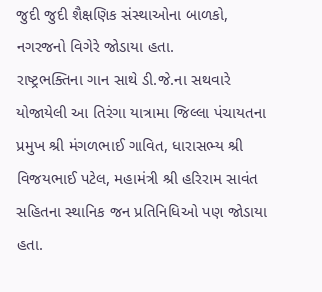જુદી જુદી શૈક્ષણિક સંસ્થાઓના બાળકો, નગરજનો વિગેરે જોડાયા હતા.
રાષ્ટ્રભક્તિના ગાન સાથે ડી.જે.ના સથવારે યોજાયેલી આ તિરંગા યાત્રામા જિલ્લા પંચાયતના પ્રમુખ શ્રી મંગળભાઈ ગાવિત, ધારાસભ્ય શ્રી વિજયભાઈ પટેલ, મહામંત્રી શ્રી હરિરામ સાવંત સહિતના સ્થાનિક જન પ્રતિનિધિઓ પણ જોડાયા હતા.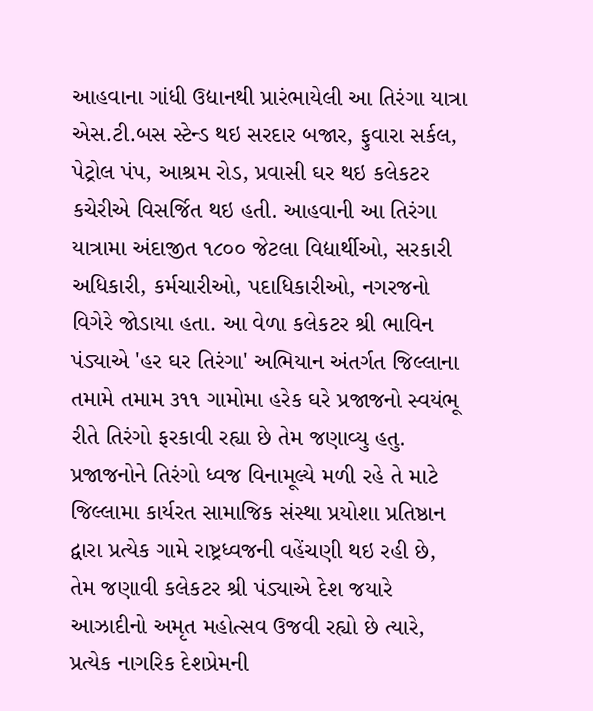આહવાના ગાંધી ઉદ્યાનથી પ્રારંભાયેલી આ તિરંગા યાત્રા એસ.ટી.બસ સ્ટેન્ડ થઇ સરદાર બજાર, ફુવારા સર્કલ, પેટ્રોલ પંપ, આશ્રમ રોડ, પ્રવાસી ઘર થઇ કલેકટર કચેરીએ વિસર્જિત થઇ હતી. આહવાની આ તિરંગા યાત્રામા અંદાજીત ૧૮૦૦ જેટલા વિદ્યાર્થીઓ, સરકારી અધિકારી, કર્મચારીઓ, પદાધિકારીઓ, નગરજનો વિગેરે જોડાયા હતા. આ વેળા કલેકટર શ્રી ભાવિન પંડ્યાએ 'હર ઘર તિરંગા' અભિયાન અંતર્ગત જિલ્લાના તમામે તમામ ૩૧૧ ગામોમા હરેક ઘરે પ્રજાજનો સ્વયંભૂ રીતે તિરંગો ફરકાવી રહ્યા છે તેમ જણાવ્યુ હતુ. પ્રજાજનોને તિરંગો ધ્વજ વિનામૂલ્યે મળી રહે તે માટે જિલ્લામા કાર્યરત સામાજિક સંસ્થા પ્રયોશા પ્રતિષ્ઠાન દ્વારા પ્રત્યેક ગામે રાષ્ટ્રધ્વજની વહેંચણી થઇ રહી છે, તેમ જણાવી કલેકટર શ્રી પંડ્યાએ દેશ જયારે આઝાદીનો અમૃત મહોત્સવ ઉજવી રહ્યો છે ત્યારે, પ્રત્યેક નાગરિક દેશપ્રેમની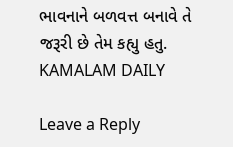ભાવનાને બળવત્ત બનાવે તે જરૂરી છે તેમ કહ્યુ હતુ.
KAMALAM DAILY

Leave a Reply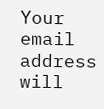Your email address will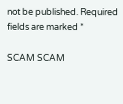not be published. Required fields are marked *

SCAM SCAM